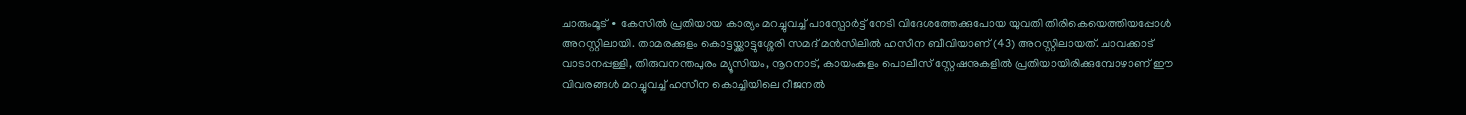ചാരുംമൂട് ∙ കേസിൽ പ്രതിയായ കാര്യം മറച്ചുവച്ച് പാസ്പോർട്ട് നേടി വിദേശത്തേക്കുപോയ യുവതി തിരികെയെത്തിയപ്പോൾ അറസ്റ്റിലായി. താമരക്കുളം കൊട്ടയ്ക്കാട്ടുശ്ശേരി സമദ് മൻസിലിൽ ഹസീന ബീവിയാണ് (43) അറസ്റ്റിലായത്. ചാവക്കാട് വാടാനപ്പള്ളി, തിരുവനന്തപുരം മ്യൂസിയം, നൂറനാട്, കായംകുളം പൊലീസ് സ്റ്റേഷനുകളിൽ പ്രതിയായിരിക്കുമ്പോഴാണ് ഈ വിവരങ്ങൾ മറച്ചുവച്ച് ഹസീന കൊച്ചിയിലെ റീജനൽ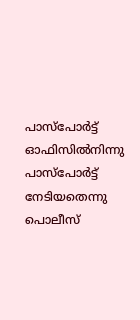പാസ്പോർട്ട് ഓഫിസിൽനിന്നു പാസ്പോർട്ട് നേടിയതെന്നു പൊലീസ്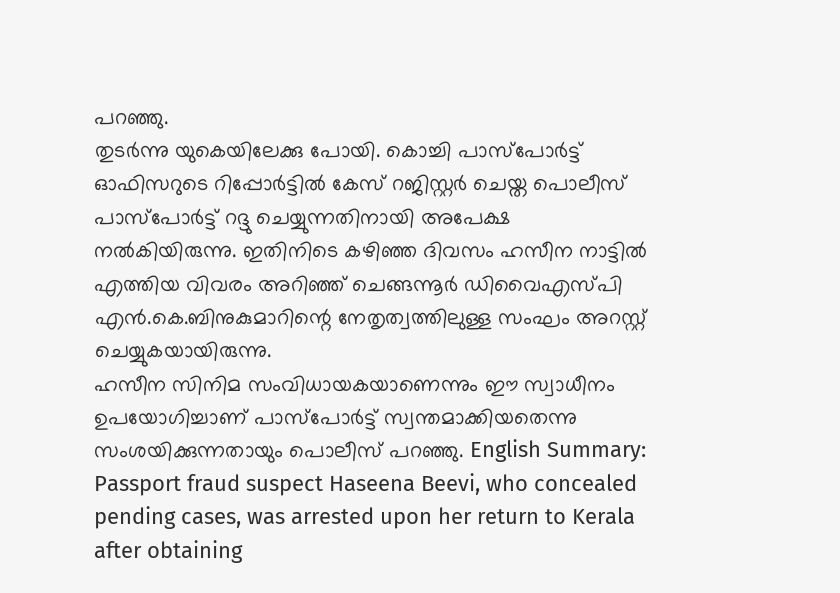പറഞ്ഞു.
തുടർന്നു യുകെയിലേക്കു പോയി. കൊച്ചി പാസ്പോർട്ട് ഓഫിസറുടെ റിപ്പോർട്ടിൽ കേസ് റജിസ്റ്റർ ചെയ്ത പൊലീസ് പാസ്പോർട്ട് റദ്ദു ചെയ്യുന്നതിനായി അപേക്ഷ നൽകിയിരുന്നു. ഇതിനിടെ കഴിഞ്ഞ ദിവസം ഹസീന നാട്ടിൽ എത്തിയ വിവരം അറിഞ്ഞ് ചെങ്ങന്നൂർ ഡിവൈഎസ്പി എൻ.കെ.ബിനുകുമാറിന്റെ നേതൃത്വത്തിലുള്ള സംഘം അറസ്റ്റ് ചെയ്യുകയായിരുന്നു.
ഹസീന സിനിമ സംവിധായകയാണെന്നും ഈ സ്വാധീനം ഉപയോഗിച്ചാണ് പാസ്പോർട്ട് സ്വന്തമാക്കിയതെന്നു സംശയിക്കുന്നതായും പൊലീസ് പറഞ്ഞു. English Summary:
Passport fraud suspect Haseena Beevi, who concealed pending cases, was arrested upon her return to Kerala after obtaining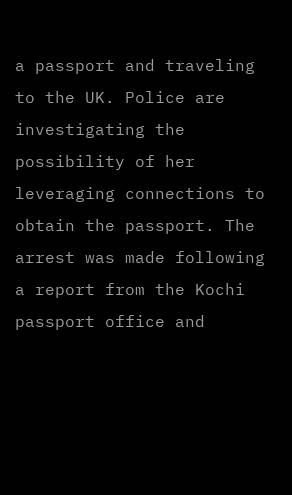a passport and traveling to the UK. Police are investigating the possibility of her leveraging connections to obtain the passport. The arrest was made following a report from the Kochi passport office and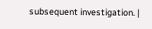subsequent investigation. |